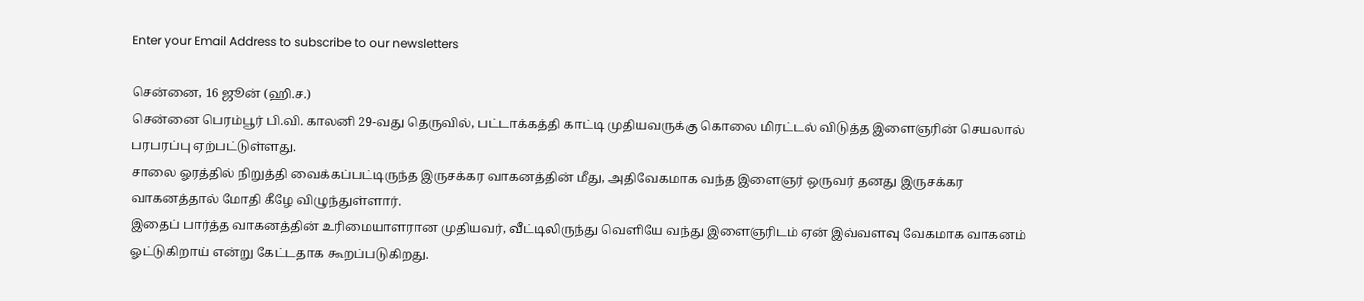Enter your Email Address to subscribe to our newsletters

சென்னை, 16 ஜூன் (ஹி.ச.)
சென்னை பெரம்பூர் பி.வி. காலனி 29-வது தெருவில், பட்டாக்கத்தி காட்டி முதியவருக்கு கொலை மிரட்டல் விடுத்த இளைஞரின் செயலால் பரபரப்பு ஏற்பட்டுள்ளது.
சாலை ஓரத்தில் நிறுத்தி வைக்கப்பட்டிருந்த இருசக்கர வாகனத்தின் மீது, அதிவேகமாக வந்த இளைஞர் ஒருவர் தனது இருசக்கர வாகனத்தால் மோதி கீழே விழுந்துள்ளார்.
இதைப் பார்த்த வாகனத்தின் உரிமையாளரான முதியவர், வீட்டிலிருந்து வெளியே வந்து இளைஞரிடம் ஏன் இவ்வளவு வேகமாக வாகனம் ஓட்டுகிறாய் என்று கேட்டதாக கூறப்படுகிறது.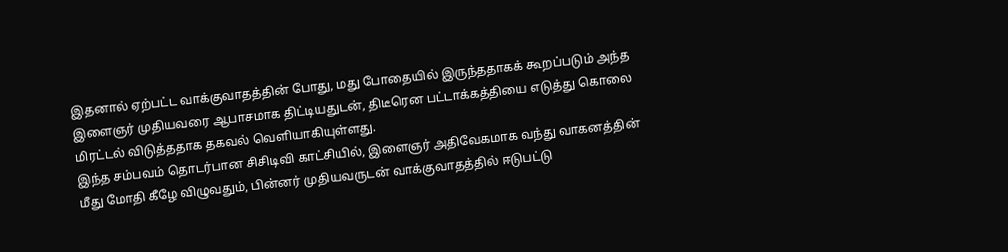இதனால் ஏற்பட்ட வாக்குவாதத்தின் போது, மது போதையில் இருந்ததாகக் கூறப்படும் அந்த இளைஞர் முதியவரை ஆபாசமாக திட்டியதுடன், திடீரென பட்டாக்கத்தியை எடுத்து கொலை மிரட்டல் விடுத்ததாக தகவல் வெளியாகியுள்ளது.
இந்த சம்பவம் தொடர்பான சிசிடிவி காட்சியில், இளைஞர் அதிவேகமாக வந்து வாகனத்தின் மீது மோதி கீழே விழுவதும், பின்னர் முதியவருடன் வாக்குவாதத்தில் ஈடுபட்டு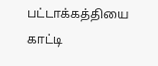பட்டாக்கத்தியை காட்டி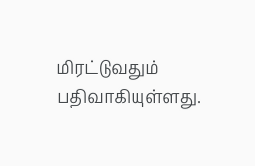மிரட்டுவதும் பதிவாகியுள்ளது.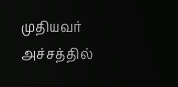முதியவர் அச்சத்தில்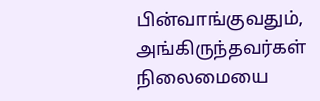பின்வாங்குவதும், அங்கிருந்தவர்கள் நிலைமையை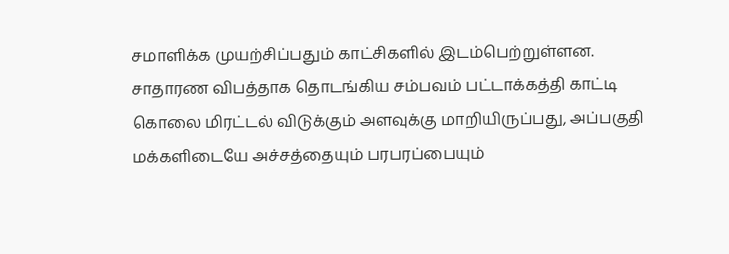சமாளிக்க முயற்சிப்பதும் காட்சிகளில் இடம்பெற்றுள்ளன.
சாதாரண விபத்தாக தொடங்கிய சம்பவம் பட்டாக்கத்தி காட்டி கொலை மிரட்டல் விடுக்கும் அளவுக்கு மாறியிருப்பது, அப்பகுதி மக்களிடையே அச்சத்தையும் பரபரப்பையும்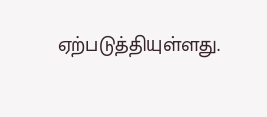ஏற்படுத்தியுள்ளது.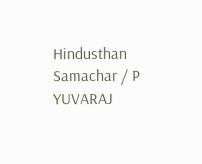Hindusthan Samachar / P YUVARAJ